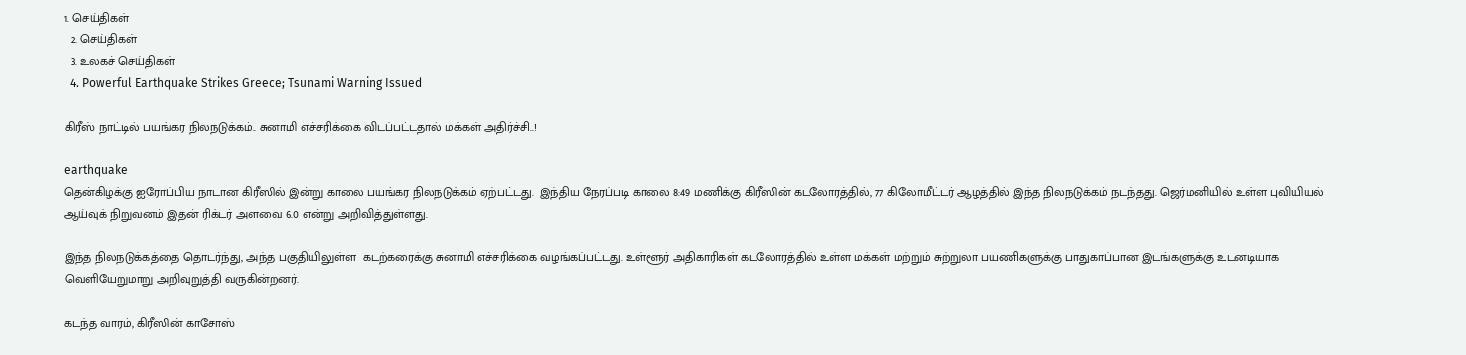1. செய்திகள்
  2. செய்திகள்
  3. உலகச் செய்திகள்
  4. Powerful Earthquake Strikes Greece; Tsunami Warning Issued

கிரீஸ் நாட்டில் பயங்கர நிலநடுக்கம்.. சுனாமி எச்சரிக்கை விடப்பட்டதால் மக்கள் அதிர்ச்சி..!

earthquake
தென்கிழக்கு ஐரோப்பிய நாடான கிரீஸில் இன்று காலை பயங்கர நிலநடுக்கம் ஏற்பட்டது.  இந்திய நேரப்படி காலை 8:49 மணிக்கு கிரீஸின் கடலோரத்தில், 77 கிலோமீட்டர் ஆழத்தில் இந்த நிலநடுக்கம் நடந்தது. ஜெர்மனியில் உள்ள புவியியல் ஆய்வுக் நிறுவனம் இதன் ரிக்டர் அளவை 6.0 என்று அறிவித்துள்ளது.

இந்த நிலநடுக்கத்தை தொடர்ந்து, அந்த பகுதியிலுள்ள  கடற்கரைக்கு சுனாமி எச்சரிக்கை வழங்கப்பட்டது. உள்ளூர் அதிகாரிகள் கடலோரத்தில் உள்ள மக்கள் மற்றும் சுற்றுலா பயணிகளுக்கு பாதுகாப்பான இடங்களுக்கு உடனடியாக வெளியேறுமாறு அறிவுறுத்தி வருகின்றனர்.

கடந்த வாரம், கிரீஸின் காசோஸ்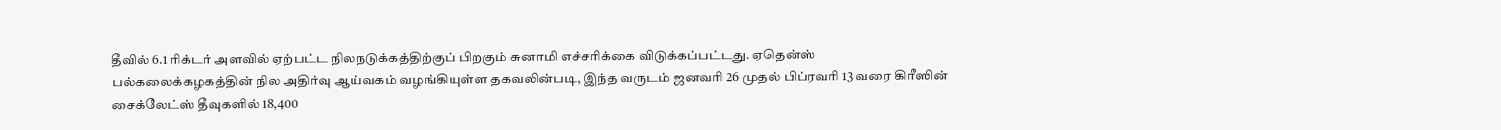தீவில் 6.1 ரிக்டர் அளவில் ஏற்பட்ட நிலநடுக்கத்திற்குப் பிறகும் சுனாமி எச்சரிக்கை விடுக்கப்பட்டது. ஏதென்ஸ் பல்கலைக்கழகத்தின் நில அதிர்வு ஆய்வகம் வழங்கியுள்ள தகவலின்படி, இந்த வருடம் ஜனவரி 26 முதல் பிப்ரவரி 13 வரை கிரீஸின் சைக்லேட்ஸ் தீவுகளில் 18,400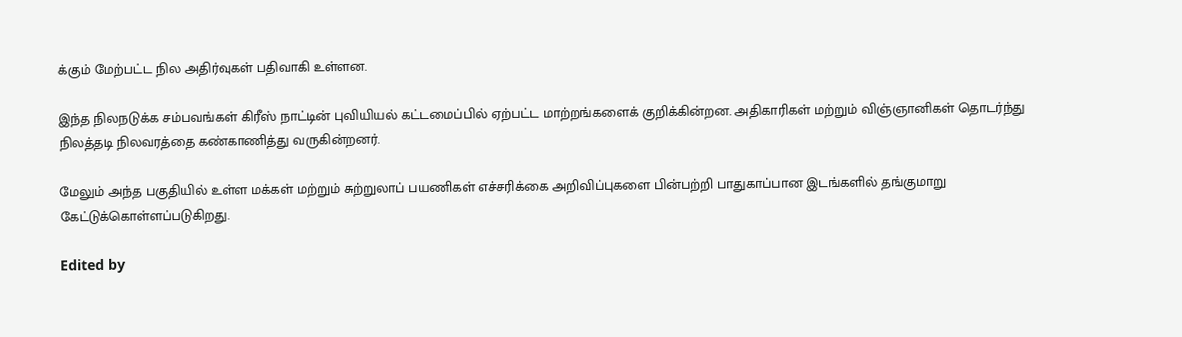க்கும் மேற்பட்ட நில அதிர்வுகள் பதிவாகி உள்ளன.

இந்த நிலநடுக்க சம்பவங்கள் கிரீஸ் நாட்டின் புவியியல் கட்டமைப்பில் ஏற்பட்ட மாற்றங்களைக் குறிக்கின்றன. அதிகாரிகள் மற்றும் விஞ்ஞானிகள் தொடர்ந்து நிலத்தடி நிலவரத்தை கண்காணித்து வருகின்றனர்.

மேலும் அந்த பகுதியில் உள்ள மக்கள் மற்றும் சுற்றுலாப் பயணிகள் எச்சரிக்கை அறிவிப்புகளை பின்பற்றி பாதுகாப்பான இடங்களில் தங்குமாறு கேட்டுக்கொள்ளப்படுகிறது.

Edited by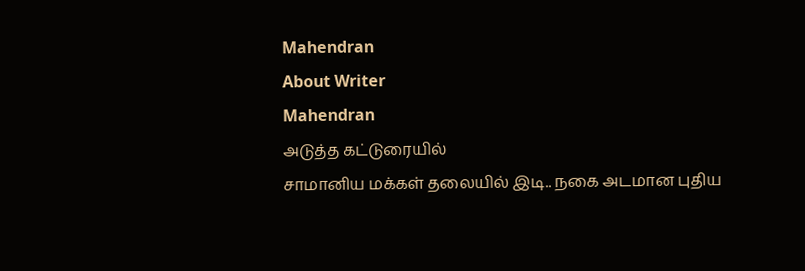Mahendran
About Writer
Mahendran
அடுத்த கட்டுரையில்
சாமானிய மக்கள் தலையில் இடி.. நகை அடமான புதிய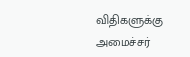விதிகளுக்கு அமைச்சர்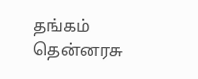தங்கம் தென்னரசு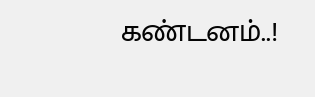கண்டனம்..!